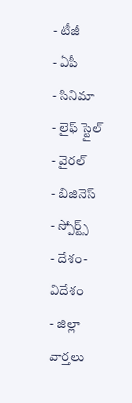- టీజీ
- ఏపీ
- సినిమా
- లైఫ్ స్టైల్
- వైరల్
- బిజినెస్
- స్పోర్ట్స్
- దేశం-విదేశం
- జిల్లా వార్తలు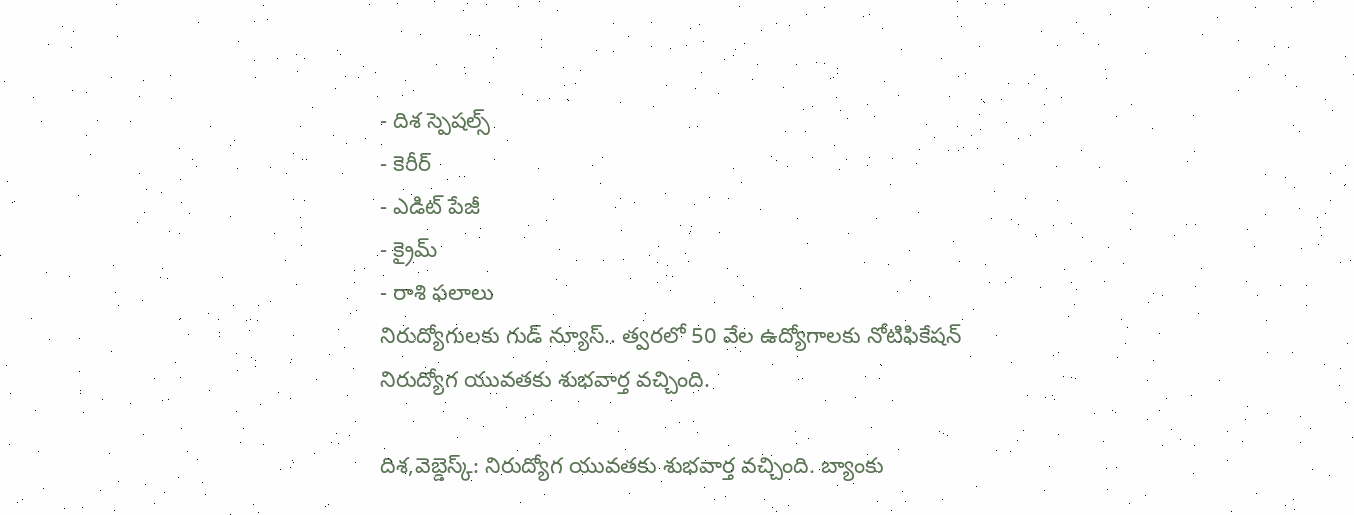- దిశ స్పెషల్స్
- కెరీర్
- ఎడిట్ పేజీ
- క్రైమ్
- రాశి ఫలాలు
నిరుద్యోగులకు గుడ్ న్యూస్.. త్వరలో 50 వేల ఉద్యోగాలకు నోటిఫికేషన్
నిరుద్యోగ యువతకు శుభవార్త వచ్చింది.

దిశ,వెబ్డెస్క్: నిరుద్యోగ యువతకు శుభవార్త వచ్చింది. బ్యాంకు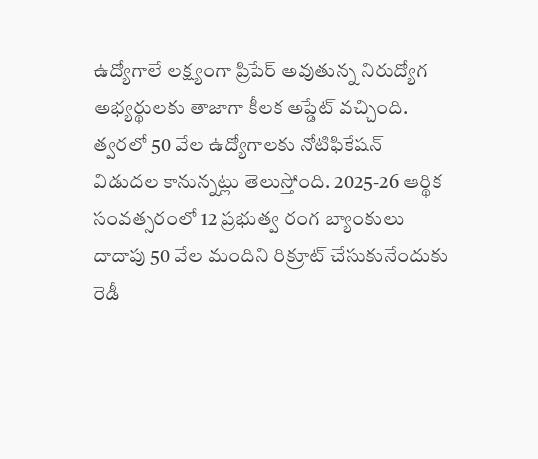ఉద్యోగాలే లక్ష్యంగా ప్రిపేర్ అవుతున్న నిరుద్యోగ అభ్యర్థులకు తాజాగా కీలక అప్డేట్ వచ్చింది. త్వరలో 50 వేల ఉద్యోగాలకు నోటిఫికేషన్ విడుదల కానున్నట్లు తెలుస్తోంది. 2025-26 ఆర్థిక సంవత్సరంలో 12 ప్రభుత్వ రంగ బ్యాంకులు దాదాపు 50 వేల మందిని రిక్రూట్ చేసుకునేందుకు రెడీ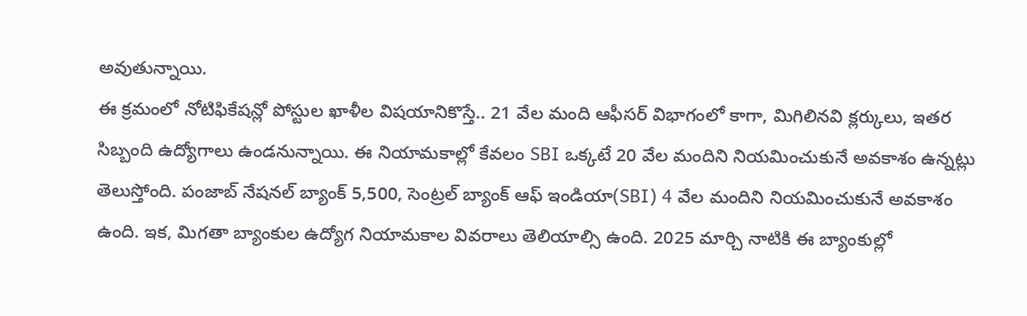అవుతున్నాయి.
ఈ క్రమంలో నోటిఫికేషన్లో పోస్టుల ఖాళీల విషయానికొస్తే.. 21 వేల మంది ఆఫీసర్ విభాగంలో కాగా, మిగిలినవి క్లర్కులు, ఇతర సిబ్బంది ఉద్యోగాలు ఉండనున్నాయి. ఈ నియామకాల్లో కేవలం SBI ఒక్కటే 20 వేల మందిని నియమించుకునే అవకాశం ఉన్నట్లు తెలుస్తోంది. పంజాబ్ నేషనల్ బ్యాంక్ 5,500, సెంట్రల్ బ్యాంక్ ఆఫ్ ఇండియా(SBI) 4 వేల మందిని నియమించుకునే అవకాశం ఉంది. ఇక, మిగతా బ్యాంకుల ఉద్యోగ నియామకాల వివరాలు తెలియాల్సి ఉంది. 2025 మార్చి నాటికి ఈ బ్యాంకుల్లో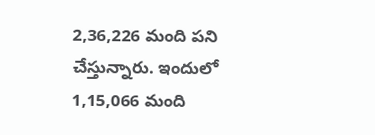2,36,226 మంది పని చేస్తున్నారు. ఇందులో 1,15,066 మంది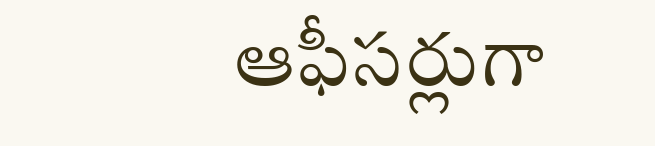ఆఫీసర్లుగా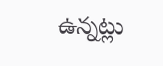ఉన్నట్లు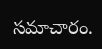సమాచారం.